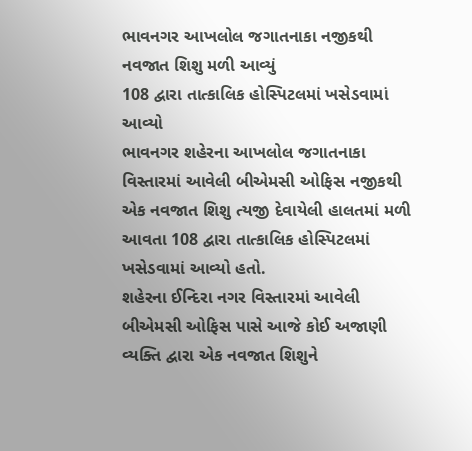ભાવનગર આખલોલ જગાતનાકા નજીકથી નવજાત શિશુ મળી આવ્યું
108 દ્વારા તાત્કાલિક હોસ્પિટલમાં ખસેડવામાં આવ્યો
ભાવનગર શહેરના આખલોલ જગાતનાકા વિસ્તારમાં આવેલી બીએમસી ઓફિસ નજીકથી એક નવજાત શિશુ ત્યજી દેવાયેલી હાલતમાં મળી આવતા 108 દ્વારા તાત્કાલિક હોસ્પિટલમાં ખસેડવામાં આવ્યો હતો.
શહેરના ઈન્દિરા નગર વિસ્તારમાં આવેલી બીએમસી ઓફિસ પાસે આજે કોઈ અજાણી વ્યક્તિ દ્વારા એક નવજાત શિશુને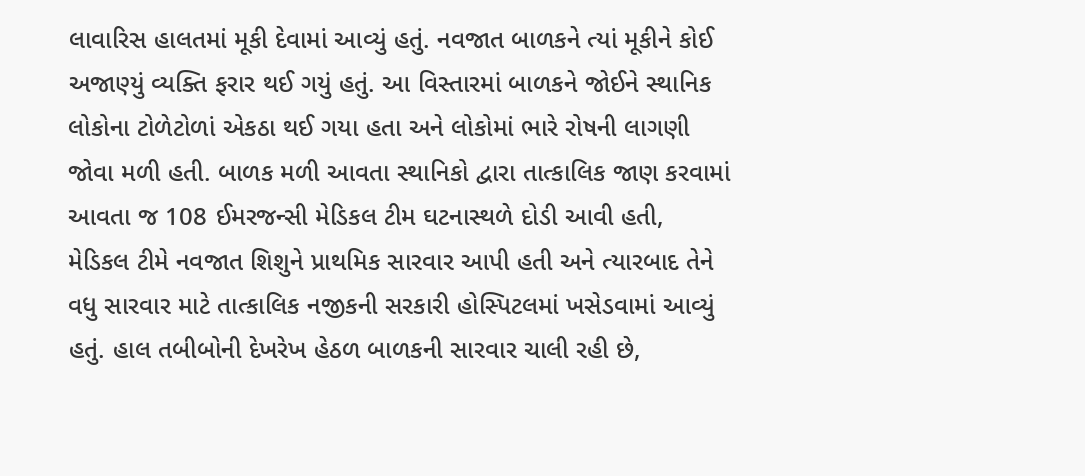લાવારિસ હાલતમાં મૂકી દેવામાં આવ્યું હતું. નવજાત બાળકને ત્યાં મૂકીને કોઈ અજાણ્યું વ્યક્તિ ફરાર થઈ ગયું હતું. આ વિસ્તારમાં બાળકને જોઈને સ્થાનિક લોકોના ટોળેટોળાં એકઠા થઈ ગયા હતા અને લોકોમાં ભારે રોષની લાગણી જોવા મળી હતી. બાળક મળી આવતા સ્થાનિકો દ્વારા તાત્કાલિક જાણ કરવામાં આવતા જ 108 ઈમરજન્સી મેડિકલ ટીમ ઘટનાસ્થળે દોડી આવી હતી,
મેડિકલ ટીમે નવજાત શિશુને પ્રાથમિક સારવાર આપી હતી અને ત્યારબાદ તેને વધુ સારવાર માટે તાત્કાલિક નજીકની સરકારી હોસ્પિટલમાં ખસેડવામાં આવ્યું હતું. હાલ તબીબોની દેખરેખ હેઠળ બાળકની સારવાર ચાલી રહી છે,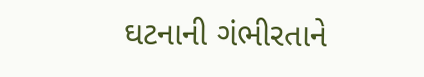ઘટનાની ગંભીરતાને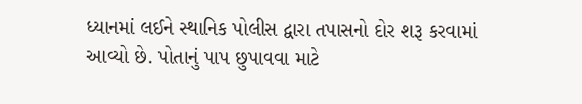ધ્યાનમાં લઈને સ્થાનિક પોલીસ દ્વારા તપાસનો દોર શરૂ કરવામાં આવ્યો છે. પોતાનું પાપ છુપાવવા માટે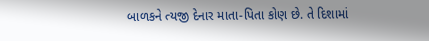બાળકને ત્યજી દેનાર માતા-પિતા કોણ છે. તે દિશામાં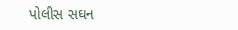પોલીસ સઘન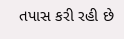તપાસ કરી રહી છે